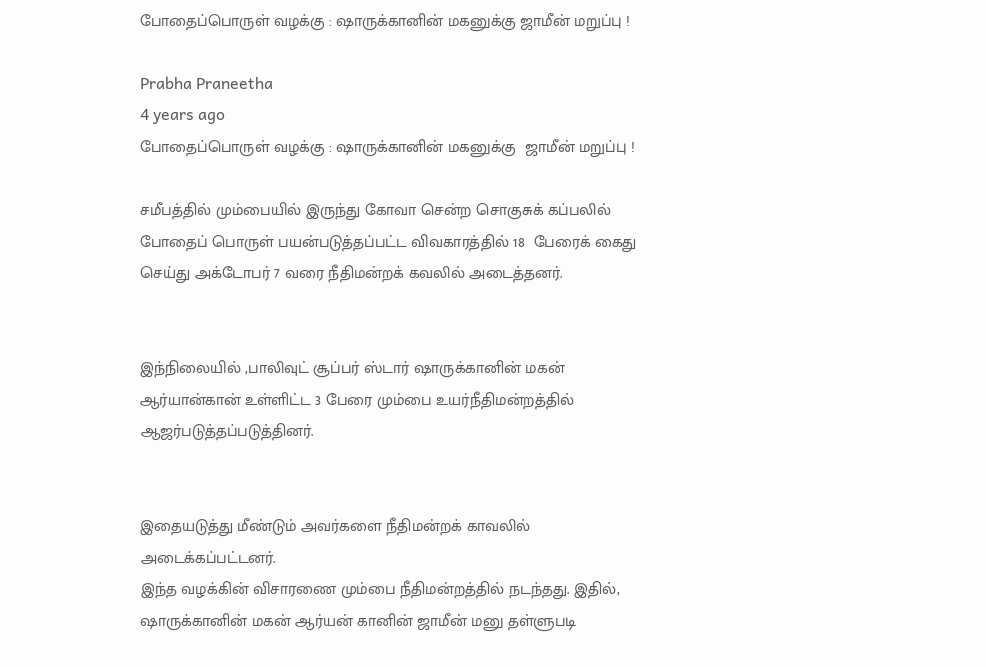போதைப்பொருள் வழக்கு : ஷாருக்கானின் மகனுக்கு ஜாமீன் மறுப்பு !

Prabha Praneetha
4 years ago
போதைப்பொருள் வழக்கு : ஷாருக்கானின் மகனுக்கு  ஜாமீன் மறுப்பு !

சமீபத்தில் மும்பையில் இருந்து கோவா சென்ற சொகுசுக் கப்பலில் போதைப் பொருள் பயன்படுத்தப்பட்ட விவகாரத்தில் 18  பேரைக் கைது செய்து அக்டோபர் 7 வரை நீதிமன்றக் கவலில் அடைத்தனர்.


இந்நிலையில் ,பாலிவுட் சூப்பர் ஸ்டார் ஷாருக்கானின் மகன் ஆர்யான்கான் உள்ளிட்ட 3 பேரை மும்பை உயர்நீதிமன்றத்தில் ஆஜர்படுத்தப்படுத்தினர்.


இதையடுத்து மீண்டும் அவர்களை நீதிமன்றக் காவலில் அடைக்கப்பட்டனர்.
இந்த வழக்கின் விசாரணை மும்பை நீதிமன்றத்தில் நடந்தது. இதில், ஷாருக்கானின் மகன் ஆர்யன் கானின் ஜாமீன் மனு தள்ளுபடி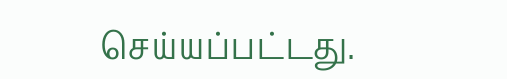செய்யப்பட்டது.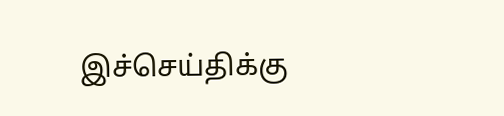இச்செய்திக்கு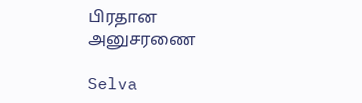பிரதான அனுசரணை

Selva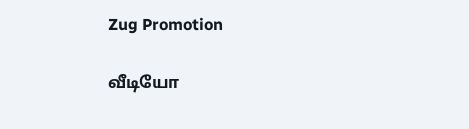Zug Promotion

வீடியோ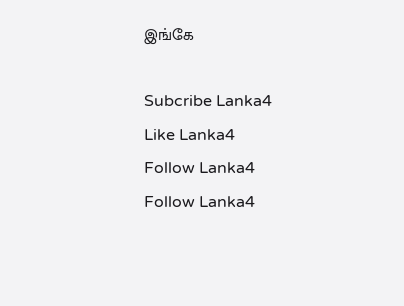இங்கே

Subcribe Lanka4
Like Lanka4
Follow Lanka4
Follow Lanka4